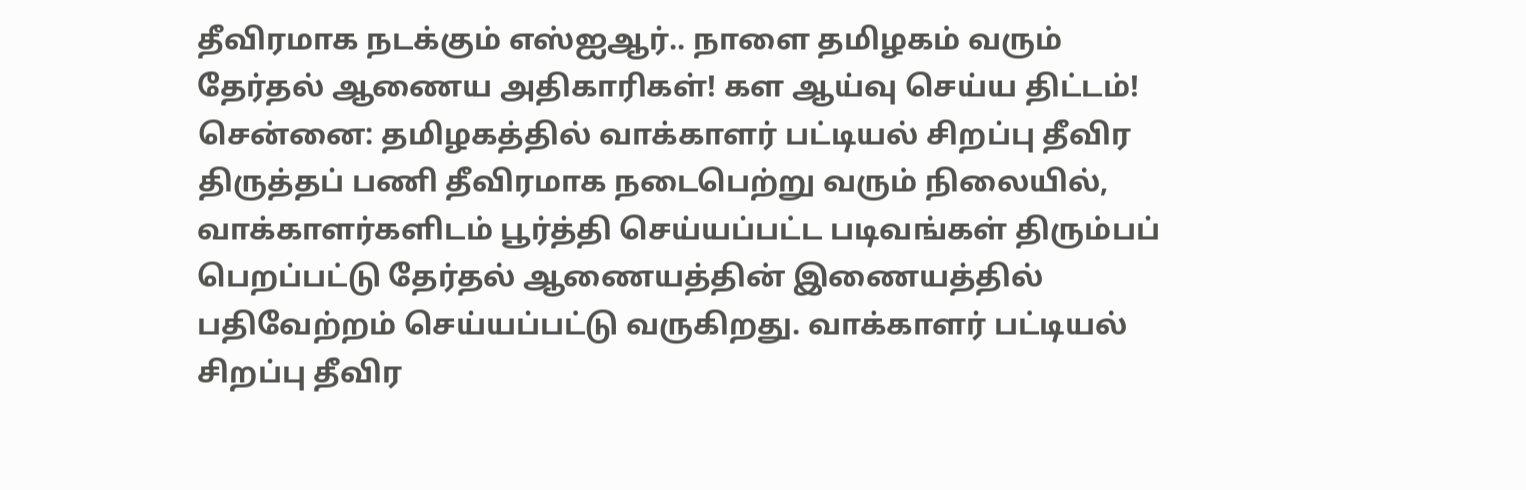தீவிரமாக நடக்கும் எஸ்ஐஆர்.. நாளை தமிழகம் வரும் தேர்தல் ஆணைய அதிகாரிகள்! கள ஆய்வு செய்ய திட்டம்!
சென்னை: தமிழகத்தில் வாக்காளர் பட்டியல் சிறப்பு தீவிர திருத்தப் பணி தீவிரமாக நடைபெற்று வரும் நிலையில், வாக்காளர்களிடம் பூர்த்தி செய்யப்பட்ட படிவங்கள் திரும்பப் பெறப்பட்டு தேர்தல் ஆணையத்தின் இணையத்தில் பதிவேற்றம் செய்யப்பட்டு வருகிறது. வாக்காளர் பட்டியல் சிறப்பு தீவிர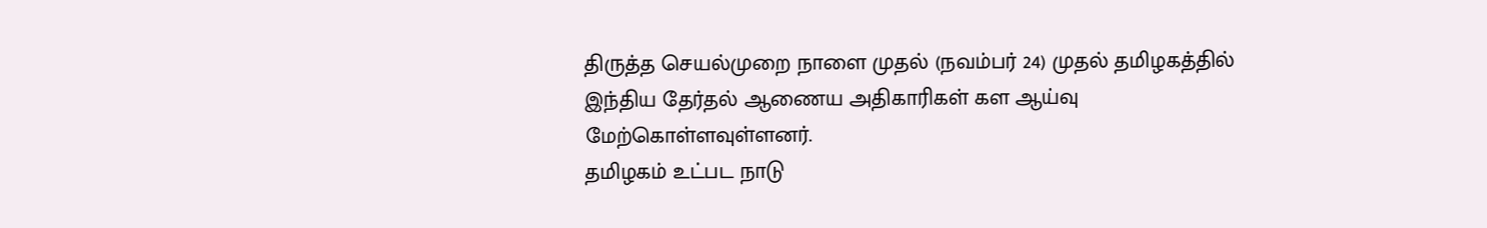திருத்த செயல்முறை நாளை முதல் (நவம்பர் 24) முதல் தமிழகத்தில் இந்திய தேர்தல் ஆணைய அதிகாரிகள் கள ஆய்வு மேற்கொள்ளவுள்ளனர்.
தமிழகம் உட்பட நாடு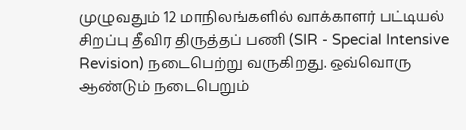முழுவதும் 12 மாநிலங்களில் வாக்காளர் பட்டியல் சிறப்பு தீவிர திருத்தப் பணி (SIR - Special Intensive Revision) நடைபெற்று வருகிறது. ஒவ்வொரு ஆண்டும் நடைபெறும்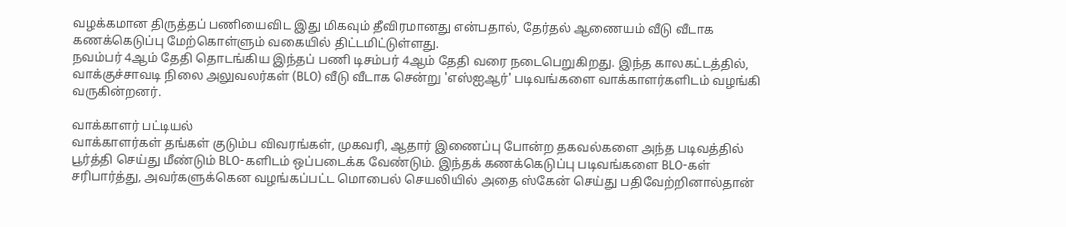வழக்கமான திருத்தப் பணியைவிட இது மிகவும் தீவிரமானது என்பதால், தேர்தல் ஆணையம் வீடு வீடாக கணக்கெடுப்பு மேற்கொள்ளும் வகையில் திட்டமிட்டுள்ளது.
நவம்பர் 4ஆம் தேதி தொடங்கிய இந்தப் பணி டிசம்பர் 4ஆம் தேதி வரை நடைபெறுகிறது. இந்த காலகட்டத்தில், வாக்குச்சாவடி நிலை அலுவலர்கள் (BLO) வீடு வீடாக சென்று 'எஸ்ஐஆர்' படிவங்களை வாக்காளர்களிடம் வழங்கி வருகின்றனர்.

வாக்காளர் பட்டியல்
வாக்காளர்கள் தங்கள் குடும்ப விவரங்கள், முகவரி, ஆதார் இணைப்பு போன்ற தகவல்களை அந்த படிவத்தில் பூர்த்தி செய்து மீண்டும் BLO-களிடம் ஒப்படைக்க வேண்டும். இந்தக் கணக்கெடுப்பு படிவங்களை BLO-கள் சரிபார்த்து, அவர்களுக்கென வழங்கப்பட்ட மொபைல் செயலியில் அதை ஸ்கேன் செய்து பதிவேற்றினால்தான்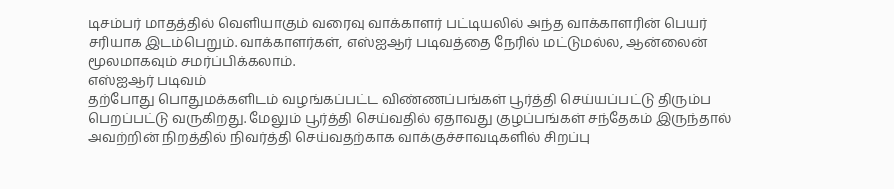டிசம்பர் மாதத்தில் வெளியாகும் வரைவு வாக்காளர் பட்டியலில் அந்த வாக்காளரின் பெயர் சரியாக இடம்பெறும். வாக்காளர்கள், எஸ்ஐஆர் படிவத்தை நேரில் மட்டுமல்ல, ஆன்லைன் மூலமாகவும் சமர்ப்பிக்கலாம்.
எஸ்ஐஆர் படிவம்
தற்போது பொதுமக்களிடம் வழங்கப்பட்ட விண்ணப்பங்கள் பூர்த்தி செய்யப்பட்டு திரும்ப பெறப்பட்டு வருகிறது. மேலும் பூர்த்தி செய்வதில் ஏதாவது குழப்பங்கள் சந்தேகம் இருந்தால் அவற்றின் நிறத்தில் நிவர்த்தி செய்வதற்காக வாக்குச்சாவடிகளில் சிறப்பு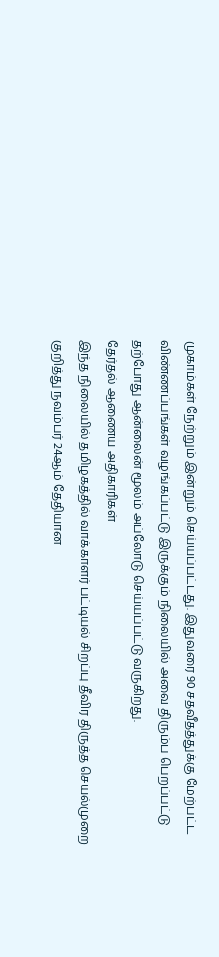முகாம்கள் நேற்றும் இன்றும் செய்யப்பட்டது. இதுவரை 90 சதவீதத்துக்கு மேற்பட்ட விண்ணப்பங்கள் வழங்கப்பட்டு இருக்கும் நிலையில் அவை திரும்ப பெறப்பட்டு தற்போது ஆன்லைன் மூலம் அப்லோடு செய்யப்பட்டு வருகிறது.
தேர்தல் ஆணைய அதிகாரிகள்
இந்த நிலையில் தமிழகத்தில் வாக்காளர் பட்டியல் சிறப்பு தீவிர திருத்த செயல்முறை குறித்து நவம்பர் 24ஆம் தேதியான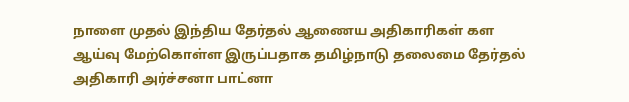நாளை முதல் இந்திய தேர்தல் ஆணைய அதிகாரிகள் கள ஆய்வு மேற்கொள்ள இருப்பதாக தமிழ்நாடு தலைமை தேர்தல் அதிகாரி அர்ச்சனா பாட்னா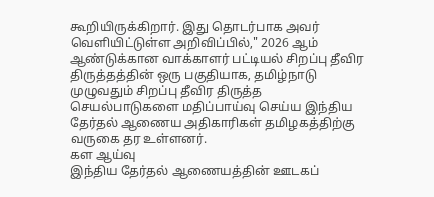கூறியிருக்கிறார். இது தொடர்பாக அவர் வெளியிட்டுள்ள அறிவிப்பில்," 2026 ஆம் ஆண்டுக்கான வாக்காளர் பட்டியல் சிறப்பு தீவிர திருத்தத்தின் ஒரு பகுதியாக, தமிழ்நாடு முழுவதும் சிறப்பு தீவிர திருத்த செயல்பாடுகளை மதிப்பாய்வு செய்ய இந்திய தேர்தல் ஆணைய அதிகாரிகள் தமிழகத்திற்கு வருகை தர உள்ளனர்.
கள ஆய்வு
இந்திய தேர்தல் ஆணையத்தின் ஊடகப்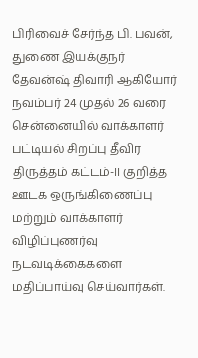பிரிவைச் சேர்ந்த பி. பவன், துணை இயக்குநர் தேவன்ஷ் திவாரி ஆகியோர் நவம்பர் 24 முதல் 26 வரை சென்னையில் வாக்காளர் பட்டியல் சிறப்பு தீவிர திருத்தம் கட்டம்-II குறித்த ஊடக ஒருங்கிணைப்பு மற்றும் வாக்காளர் விழிப்புணர்வு நடவடிக்கைகளை மதிப்பாய்வு செய்வார்கள்.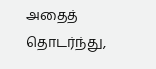அதைத் தொடர்ந்து,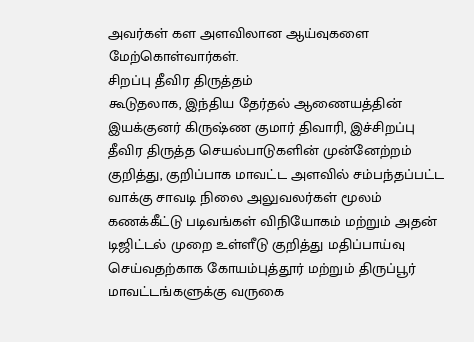அவர்கள் கள அளவிலான ஆய்வுகளை மேற்கொள்வார்கள்.
சிறப்பு தீவிர திருத்தம்
கூடுதலாக, இந்திய தேர்தல் ஆணையத்தின் இயக்குனர் கிருஷ்ண குமார் திவாரி, இச்சிறப்பு தீவிர திருத்த செயல்பாடுகளின் முன்னேற்றம் குறித்து, குறிப்பாக மாவட்ட அளவில் சம்பந்தப்பட்ட வாக்கு சாவடி நிலை அலுவலர்கள் மூலம் கணக்கீட்டு படிவங்கள் விநியோகம் மற்றும் அதன் டிஜிட்டல் முறை உள்ளீடு குறித்து மதிப்பாய்வு செய்வதற்காக கோயம்புத்தூர் மற்றும் திருப்பூர் மாவட்டங்களுக்கு வருகை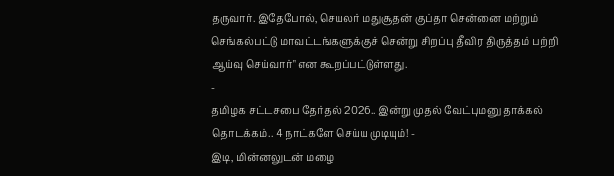தருவார். இதேபோல், செயலர் மதுசூதன் குப்தா சென்னை மற்றும் செங்கல்பட்டு மாவட்டங்களுக்குச் சென்று சிறப்பு தீவிர திருத்தம் பற்றி ஆய்வு செய்வார்" என கூறப்பட்டுள்ளது.
-
தமிழக சட்டசபை தேர்தல் 2026.. இன்று முதல் வேட்புமனு தாக்கல் தொடக்கம்.. 4 நாட்களே செய்ய முடியும்! -
இடி, மின்னலுடன் மழை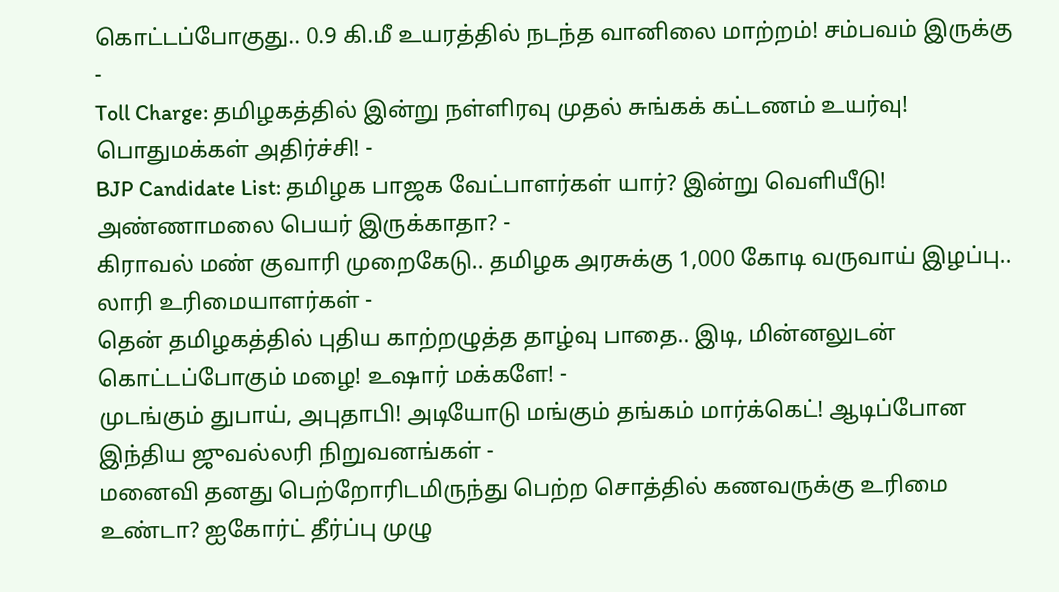கொட்டப்போகுது.. 0.9 கி.மீ உயரத்தில் நடந்த வானிலை மாற்றம்! சம்பவம் இருக்கு -
Toll Charge: தமிழகத்தில் இன்று நள்ளிரவு முதல் சுங்கக் கட்டணம் உயர்வு! பொதுமக்கள் அதிர்ச்சி! -
BJP Candidate List: தமிழக பாஜக வேட்பாளர்கள் யார்? இன்று வெளியீடு! அண்ணாமலை பெயர் இருக்காதா? -
கிராவல் மண் குவாரி முறைகேடு.. தமிழக அரசுக்கு 1,000 கோடி வருவாய் இழப்பு.. லாரி உரிமையாளர்கள் -
தென் தமிழகத்தில் புதிய காற்றழுத்த தாழ்வு பாதை.. இடி, மின்னலுடன் கொட்டப்போகும் மழை! உஷார் மக்களே! -
முடங்கும் துபாய், அபுதாபி! அடியோடு மங்கும் தங்கம் மார்க்கெட்! ஆடிப்போன இந்திய ஜுவல்லரி நிறுவனங்கள் -
மனைவி தனது பெற்றோரிடமிருந்து பெற்ற சொத்தில் கணவருக்கு உரிமை உண்டா? ஐகோர்ட் தீர்ப்பு முழு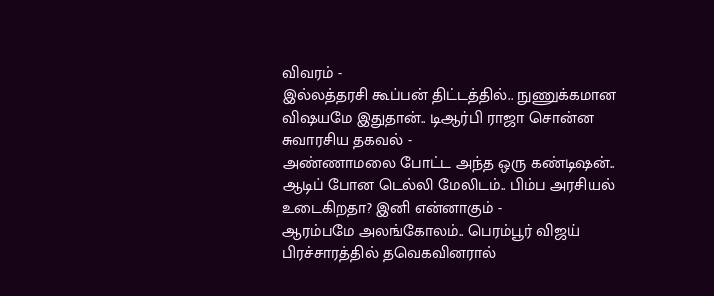விவரம் -
இல்லத்தரசி கூப்பன் திட்டத்தில்.. நுணுக்கமான விஷயமே இதுதான்.. டிஆர்பி ராஜா சொன்ன சுவாரசிய தகவல் -
அண்ணாமலை போட்ட அந்த ஒரு கண்டிஷன்.. ஆடிப் போன டெல்லி மேலிடம்.. பிம்ப அரசியல் உடைகிறதா? இனி என்னாகும் -
ஆரம்பமே அலங்கோலம்.. பெரம்பூர் விஜய் பிரச்சாரத்தில் தவெகவினரால்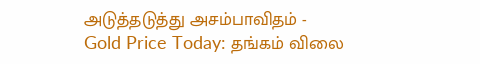அடுத்தடுத்து அசம்பாவிதம் -
Gold Price Today: தங்கம் விலை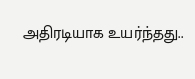அதிரடியாக உயர்ந்தது..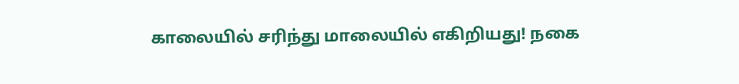காலையில் சரிந்து மாலையில் எகிறியது! நகை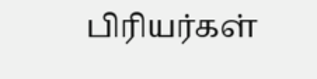பிரியர்கள்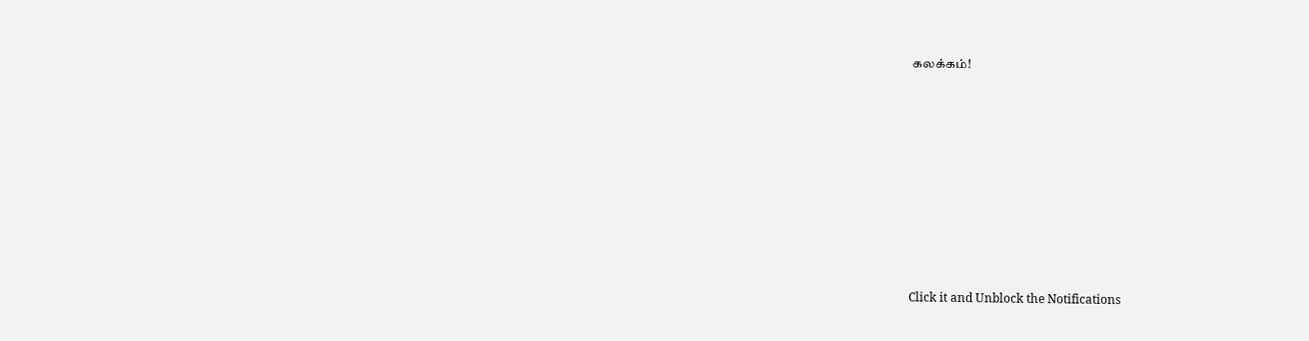கலக்கம்!












Click it and Unblock the Notifications